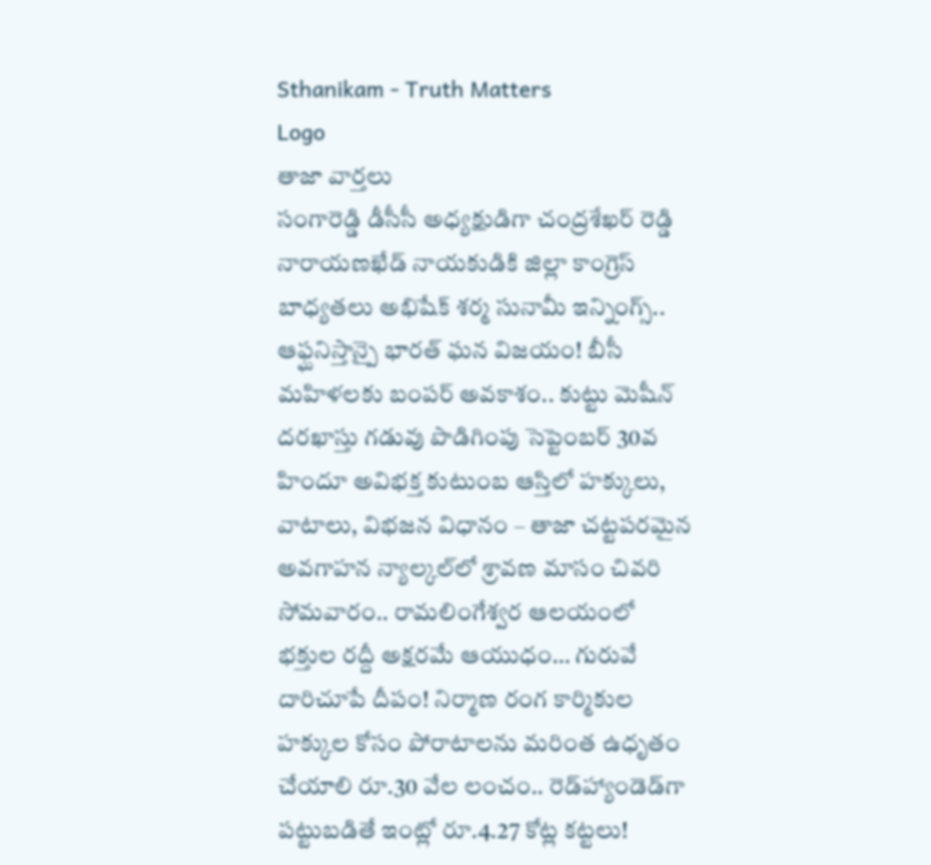Sthanikam - Truth Matters
Logo
తాజా వార్తలు
సంగారెడ్డి డీసీసీ అధ్యక్షుడిగా చంద్రశేఖర్ రెడ్డి నారాయణఖేడ్ నాయకుడికి జిల్లా కాంగ్రెస్ బాధ్యతలు అభిషేక్ శర్మ సునామీ ఇన్నింగ్స్.. ఆఫ్ఘనిస్తాన్పై భారత్ ఘన విజయం! బీసీ మహిళలకు బంపర్ అవకాశం.. కుట్టు మెషీన్ దరఖాస్తు గడువు పొడిగింపు సెప్టెంబర్ 30వ హిందూ అవిభక్త కుటుంబ ఆస్తిలో హక్కులు, వాటాలు, విభజన విధానం – తాజా చట్టపరమైన అవగాహన న్యాల్కల్‌లో శ్రావణ మాసం చివరి సోమవారం.. రామలింగేశ్వర ఆలయంలో భక్తుల రద్దీ అక్షరమే ఆయుధం… గురువే దారిచూపే దీపం! నిర్మాణ రంగ కార్మికుల హక్కుల కోసం పోరాటాలను మరింత ఉధృతం చేయాలి రూ.30 వేల లంచం.. రెడ్‌హ్యాండెడ్‌గా పట్టుబడితే ఇంట్లో రూ.4.27 కోట్ల కట్టలు!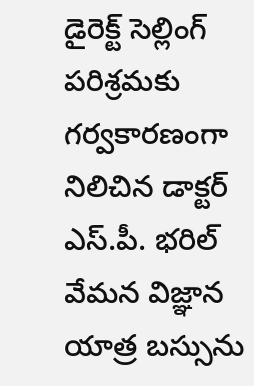డైరెక్ట్ సెల్లింగ్ పరిశ్రమకు గర్వకారణంగా నిలిచిన డాక్టర్ ఎస్.పీ. భరిల్ వేమన విజ్ఞాన యాత్ర బస్సును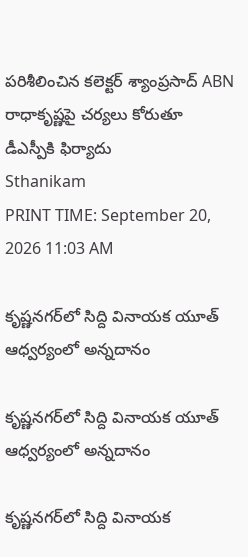పరిశీలించిన కలెక్టర్ శ్యాంప్రసాద్ ABN రాధాకృష్ణపై చర్యలు కోరుతూ డీఎస్పీకి ఫిర్యాదు
Sthanikam
PRINT TIME: September 20, 2026 11:03 AM

కృష్ణనగర్‌లో సిద్ది వినాయక యూత్ ఆధ్వర్యంలో అన్నదానం

కృష్ణనగర్‌లో సిద్ది వినాయక యూత్ ఆధ్వర్యంలో అన్నదానం

కృష్ణనగర్‌లో సిద్ది వినాయక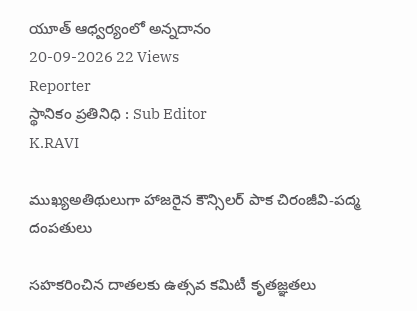యూత్ ఆధ్వర్యంలో అన్నదానం
20-09-2026 22 Views
Reporter
స్థానికం ప్రతినిధి : Sub Editor
K.RAVI

ముఖ్యఅతిథులుగా హాజరైన కౌన్సిలర్ పాక చిరంజీవి-పద్మ దంపతులు

సహకరించిన దాతలకు ఉత్సవ కమిటీ కృతజ్ఞతలు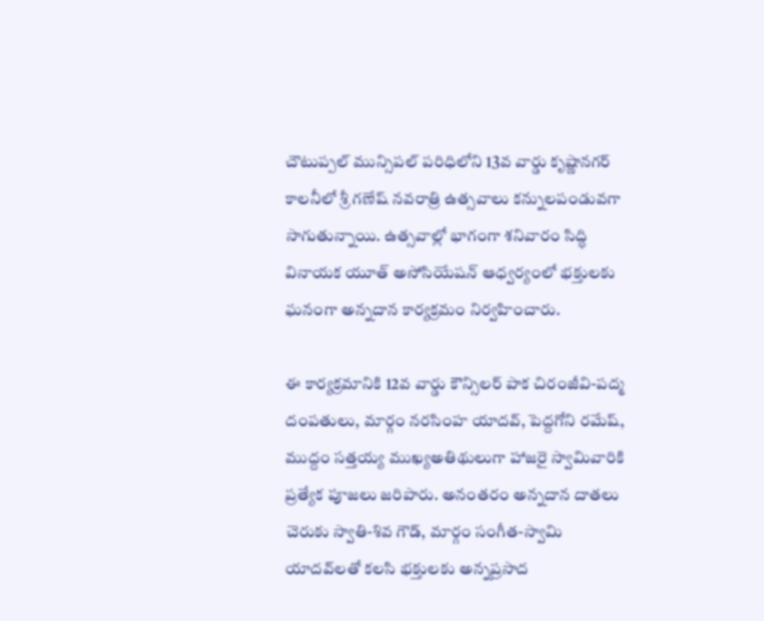చౌటుప్పల్ మున్సిపల్ పరిధిలోని 13వ వార్డు కృష్ణానగర్ కాలనీలో శ్రీ గణేష్ నవరాత్రి ఉత్సవాలు కన్నులపండువగా సాగుతున్నాయి. ఉత్సవాల్లో భాగంగా శనివారం సిద్ధి వినాయక యూత్ అసోసియేషన్ ఆధ్వర్యంలో భక్తులకు ఘనంగా అన్నదాన కార్యక్రమం నిర్వహించారు.

ఈ కార్యక్రమానికి 12వ వార్డు కౌన్సిలర్ పాక చిరంజీవి-పద్మ దంపతులు, మార్గం నరసింహ యాదవ్, పెద్దగోని రమేష్, ముద్దం సత్తయ్య ముఖ్యఅతిథులుగా హాజరై స్వామివారికి ప్రత్యేక పూజలు జరిపారు. అనంతరం అన్నదాన దాతలు చెరుకు స్వాతి-శివ గౌడ్, మార్గం సంగీత-స్వామి యాదవ్‌లతో కలసి భక్తులకు అన్నప్రసాద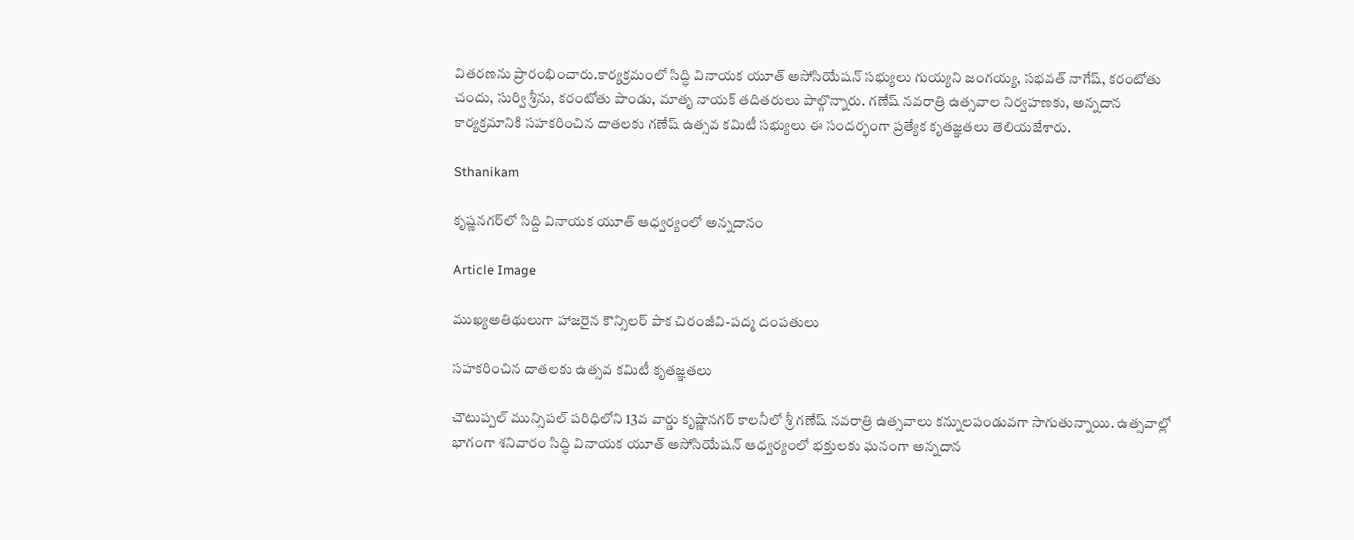వితరణను ప్రారంభించారు.కార్యక్రమంలో సిద్ధి వినాయక యూత్ అసోసియేషన్ సభ్యులు గుయ్యని జంగయ్య, సభవత్ నాగేష్, కరంటోతు చందు, సుర్వి శ్రీను, కరంటోతు పాండు, మాతృ నాయక్ తదితరులు పాల్గొన్నారు. గణేష్ నవరాత్రి ఉత్సవాల నిర్వహణకు, అన్నదాన కార్యక్రమానికి సహకరించిన దాతలకు గణేష్ ఉత్సవ కమిటీ సభ్యులు ఈ సందర్భంగా ప్రత్యేక కృతజ్ఞతలు తెలియజేశారు.

Sthanikam

కృష్ణనగర్‌లో సిద్ది వినాయక యూత్ ఆధ్వర్యంలో అన్నదానం

Article Image

ముఖ్యఅతిథులుగా హాజరైన కౌన్సిలర్ పాక చిరంజీవి-పద్మ దంపతులు

సహకరించిన దాతలకు ఉత్సవ కమిటీ కృతజ్ఞతలు

చౌటుప్పల్ మున్సిపల్ పరిధిలోని 13వ వార్డు కృష్ణానగర్ కాలనీలో శ్రీ గణేష్ నవరాత్రి ఉత్సవాలు కన్నులపండువగా సాగుతున్నాయి. ఉత్సవాల్లో భాగంగా శనివారం సిద్ధి వినాయక యూత్ అసోసియేషన్ ఆధ్వర్యంలో భక్తులకు ఘనంగా అన్నదాన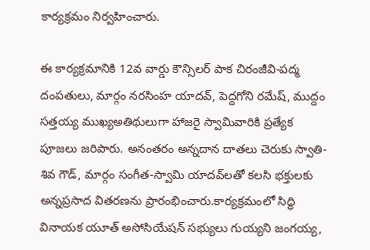కార్యక్రమం నిర్వహించారు.

ఈ కార్యక్రమానికి 12వ వార్డు కౌన్సిలర్ పాక చిరంజీవి-పద్మ దంపతులు, మార్గం నరసింహ యాదవ్, పెద్దగోని రమేష్, ముద్దం సత్తయ్య ముఖ్యఅతిథులుగా హాజరై స్వామివారికి ప్రత్యేక పూజలు జరిపారు. అనంతరం అన్నదాన దాతలు చెరుకు స్వాతి-శివ గౌడ్, మార్గం సంగీత-స్వామి యాదవ్‌లతో కలసి భక్తులకు అన్నప్రసాద వితరణను ప్రారంభించారు.కార్యక్రమంలో సిద్ధి వినాయక యూత్ అసోసియేషన్ సభ్యులు గుయ్యని జంగయ్య,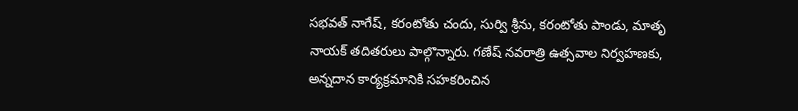సభవత్ నాగేష్, కరంటోతు చందు, సుర్వి శ్రీను, కరంటోతు పాండు, మాతృ నాయక్ తదితరులు పాల్గొన్నారు. గణేష్ నవరాత్రి ఉత్సవాల నిర్వహణకు, అన్నదాన కార్యక్రమానికి సహకరించిన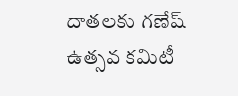దాతలకు గణేష్ ఉత్సవ కమిటీ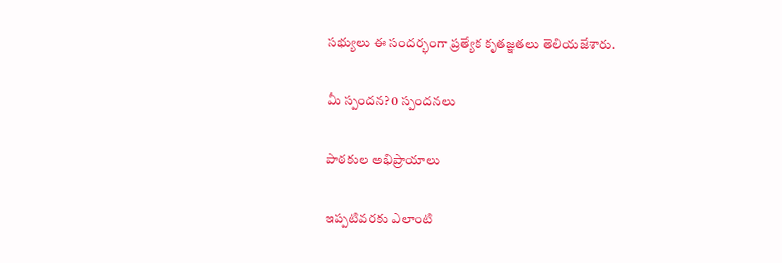సభ్యులు ఈ సందర్భంగా ప్రత్యేక కృతజ్ఞతలు తెలియజేశారు.

మీ స్పందన? 0 స్పందనలు

పాఠకుల అభిప్రాయాలు

ఇప్పటివరకు ఎలాంటి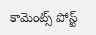కామెంట్స్ పోస్ట్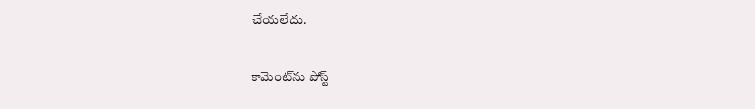చేయలేదు.


కామెంట్‌ను పోస్ట్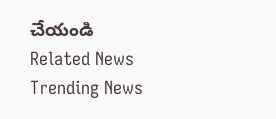చేయండి
Related News
Trending News